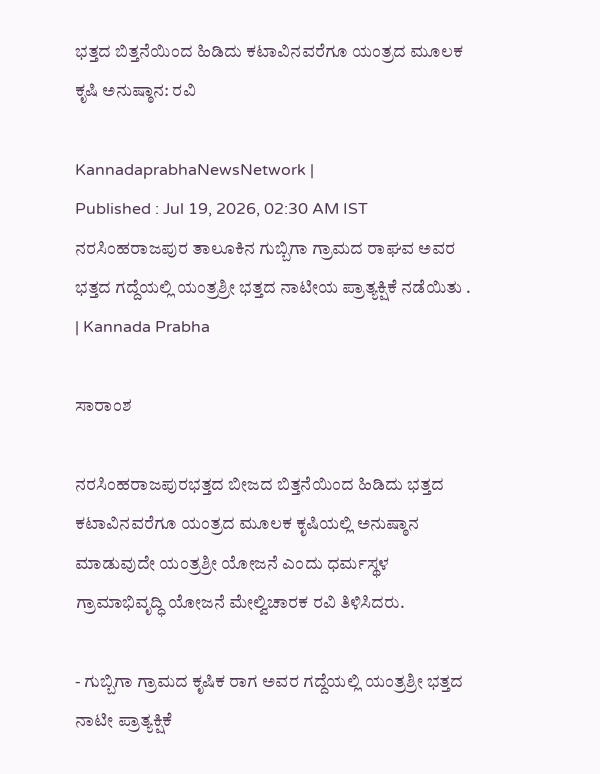ಭತ್ತದ ಬಿತ್ತನೆಯಿಂದ ಹಿಡಿದು ಕಟಾವಿನವರೆಗೂ ಯಂತ್ರದ ಮೂಲಕ ಕೃಷಿ ಅನುಷ್ಠಾನ: ರವಿ

KannadaprabhaNewsNetwork |
Published : Jul 19, 2026, 02:30 AM IST
ನರಸಿಂಹರಾಜಪುರ ತಾಲೂಕಿನ ಗುಬ್ಬಿಗಾ ಗ್ರಾಮದ ರಾಘವ ಅವರ ಭತ್ತದ ಗದ್ದೆಯಲ್ಲಿ ಯಂತ್ರಶ್ರೀ ಭತ್ತದ ನಾಟೀಯ ಪ್ರಾತ್ಯಕ್ಷಿಕೆ ನಡೆಯಿತು . | Kannada Prabha

ಸಾರಾಂಶ

ನರಸಿಂಹರಾಜಪುರಭತ್ತದ ಬೀಜದ ಬಿತ್ತನೆಯಿಂದ ಹಿಡಿದು ಭತ್ತದ ಕಟಾವಿನವರೆಗೂ ಯಂತ್ರದ ಮೂಲಕ ಕೃಷಿಯಲ್ಲಿ ಅನುಷ್ಠಾನ ಮಾಡುವುದೇ ಯಂತ್ರಶ್ರೀ ಯೋಜನೆ ಎಂದು ಧರ್ಮಸ್ಥಳ ಗ್ರಾಮಾಭಿವೃದ್ಧಿ ಯೋಜನೆ ಮೇಲ್ವಿಚಾರಕ ರವಿ ತಿಳಿಸಿದರು.

- ಗುಬ್ಬಿಗಾ ಗ್ರಾಮದ ಕೃಷಿಕ ರಾಗ‍ ಅವರ ಗದ್ದೆಯಲ್ಲಿ ಯಂತ್ರಶ್ರೀ ಭತ್ತದ ನಾಟೀ ಪ್ರಾತ್ಯಕ್ಷಿಕೆ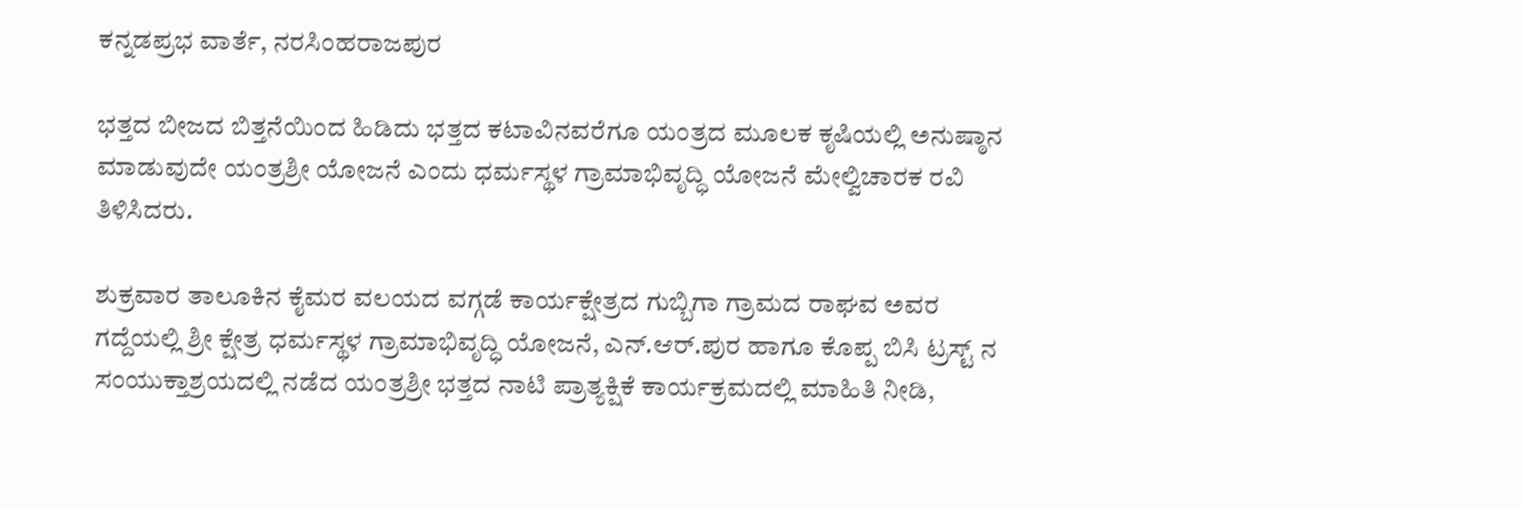ಕನ್ನಡಪ್ರಭ ವಾರ್ತೆ, ನರಸಿಂಹರಾಜಪುರ

ಭತ್ತದ ಬೀಜದ ಬಿತ್ತನೆಯಿಂದ ಹಿಡಿದು ಭತ್ತದ ಕಟಾವಿನವರೆಗೂ ಯಂತ್ರದ ಮೂಲಕ ಕೃಷಿಯಲ್ಲಿ ಅನುಷ್ಠಾನ ಮಾಡುವುದೇ ಯಂತ್ರಶ್ರೀ ಯೋಜನೆ ಎಂದು ಧರ್ಮಸ್ಥಳ ಗ್ರಾಮಾಭಿವೃದ್ಧಿ ಯೋಜನೆ ಮೇಲ್ವಿಚಾರಕ ರವಿ ತಿಳಿಸಿದರು.

ಶುಕ್ರವಾರ ತಾಲೂಕಿನ ಕೈಮರ ವಲಯದ ವಗ್ಗಡೆ ಕಾರ್ಯಕ್ಷೇತ್ರದ ಗುಬ್ಬಿಗಾ ಗ್ರಾಮದ ರಾಘವ ಅವರ ಗದ್ದೆಯಲ್ಲಿ ಶ್ರೀ ಕ್ಷೇತ್ರ ಧರ್ಮಸ್ಥಳ ಗ್ರಾಮಾಭಿವೃದ್ಧಿ ಯೋಜನೆ, ಎನ್.ಆರ್.ಪುರ ಹಾಗೂ ಕೊಪ್ಪ ಬಿಸಿ ಟ್ರಸ್ಟ್ ನ ಸಂಯುಕ್ತಾಶ್ರಯದಲ್ಲಿ ನಡೆದ ಯಂತ್ರಶ್ರೀ ಭತ್ತದ ನಾಟಿ ಪ್ರಾತ್ಯಕ್ಷಿಕೆ ಕಾರ್ಯಕ್ರಮದಲ್ಲಿ ಮಾಹಿತಿ ನೀಡಿ,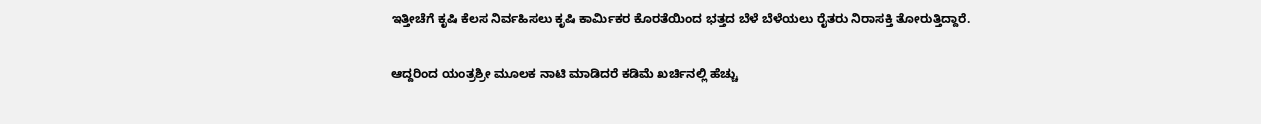ಇತ್ತೀಚೆಗೆ ಕೃಷಿ ಕೆಲಸ ನಿರ್ವಹಿಸಲು ಕೃಷಿ ಕಾರ್ಮಿಕರ ಕೊರತೆಯಿಂದ ಭತ್ತದ ಬೆಳೆ ಬೆಳೆಯಲು ರೈತರು ನಿರಾಸಕ್ತಿ ತೋರುತ್ತಿದ್ದಾರೆ.

ಆದ್ದರಿಂದ ಯಂತ್ರಶ್ರೀ ಮೂಲಕ ನಾಟಿ ಮಾಡಿದರೆ ಕಡಿಮೆ ಖರ್ಚಿನಲ್ಲಿ ಹೆಚ್ಚು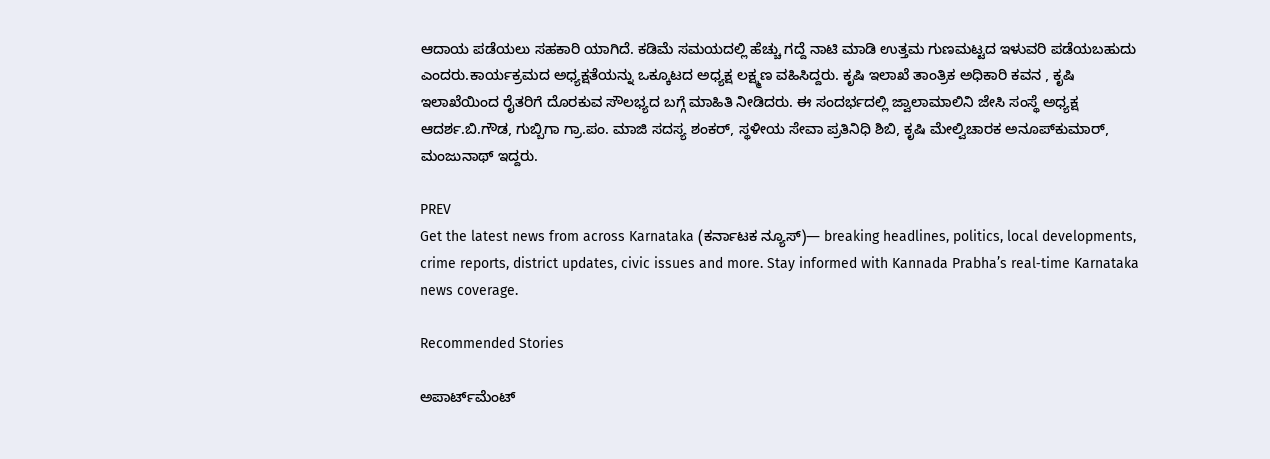ಆದಾಯ ಪಡೆಯಲು ಸಹಕಾರಿ ಯಾಗಿದೆ. ಕಡಿಮೆ ಸಮಯದಲ್ಲಿ ಹೆಚ್ಚು ಗದ್ದೆ ನಾಟಿ ಮಾಡಿ ಉತ್ತಮ ಗುಣಮಟ್ಟದ ಇಳುವರಿ ಪಡೆಯಬಹುದು ಎಂದರು.ಕಾರ್ಯಕ್ರಮದ ಅಧ್ಯಕ್ಷತೆಯನ್ನು ಒಕ್ಕೂಟದ ಅಧ್ಯಕ್ಷ ಲಕ್ಷ್ಮಣ ವಹಿಸಿದ್ದರು. ಕೃಷಿ ಇಲಾಖೆ ತಾಂತ್ರಿಕ ಅಧಿಕಾರಿ ಕವನ , ಕೃಷಿ ಇಲಾಖೆಯಿಂದ ರೈತರಿಗೆ ದೊರಕುವ ಸೌಲಭ್ಯದ ಬಗ್ಗೆ ಮಾಹಿತಿ ನೀಡಿದರು. ಈ ಸಂದರ್ಭದಲ್ಲಿ ಜ್ವಾಲಾಮಾಲಿನಿ ಜೇಸಿ ಸಂಸ್ಥೆ ಅಧ್ಯಕ್ಷ ಆದರ್ಶ.ಬಿ.ಗೌಡ, ಗುಬ್ಬಿಗಾ ಗ್ರಾ.ಪಂ. ಮಾಜಿ ಸದಸ್ಯ ಶಂಕರ್, ಸ್ಥಳೀಯ ಸೇವಾ ಪ್ರತಿನಿಧಿ ಶಿಬಿ, ಕೃಷಿ ಮೇಲ್ವಿಚಾರಕ ಅನೂಪ್‌ಕುಮಾರ್, ಮಂಜುನಾಥ್ ಇದ್ದರು.

PREV
Get the latest news from across Karnataka (ಕರ್ನಾಟಕ ನ್ಯೂಸ್)— breaking headlines, politics, local developments, crime reports, district updates, civic issues and more. Stay informed with Kannada Prabha’s real‑time Karnataka news coverage.

Recommended Stories

ಅಪಾರ್ಟ್‌ಮೆಂಟ್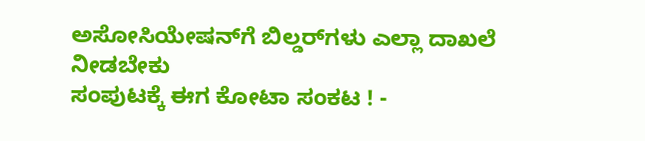ಅಸೋಸಿಯೇಷನ್‌ಗೆ ಬಿಲ್ಡರ್‌ಗಳು ಎಲ್ಲಾ ದಾಖಲೆ ನೀಡಬೇಕು
ಸಂಪುಟಕ್ಕೆ ಈಗ ಕೋಟಾ ಸಂಕಟ ! -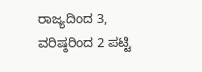ರಾಜ್ಯದಿಂದ 3, ವರಿಷ್ಠರಿಂದ 2 ಪಟ್ಟಿ